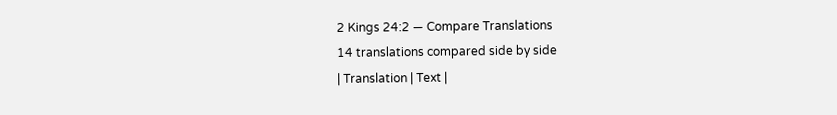2 Kings 24:2 — Compare Translations
14 translations compared side by side
| Translation | Text |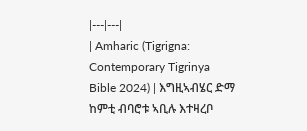|---|---|
| Amharic (Tigrigna: Contemporary Tigrinya Bible 2024) | እግዚኣብሄር ድማ ከምቲ ብባሮቱ ኣቢሉ እተዛረቦ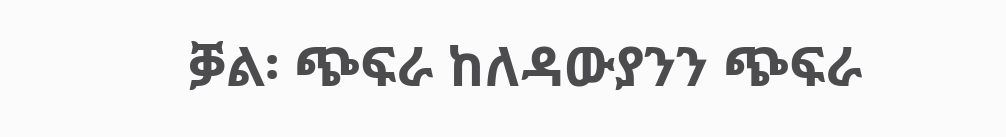ቓል፡ ጭፍራ ከለዳውያንን ጭፍራ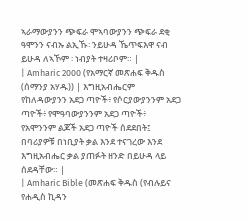ኣራማውያንን ጭፍራ ሞኣባውያንን ጭፍራ ደቂ ዓሞንን ናብኡ ልኢኹ፡ ንይሁዳ ኼጥፍእዋ ናብ ይሁዳ ለኣኾም ፡ ነብያት ተዛሪቦም። |
| Amharic 2000 (የአማርኛ መጽሐፍ ቅዱስ (ሰማንያ አሃዱ)) | እግዚአብሔርም የከለዳውያንን አደጋ ጣዮች፥ የሶርያውያንንም አደጋ ጣዮች፥ የሞዓባውያንንም አደጋ ጣዮች፥ የአሞንንም ልጆች አደጋ ጣዮች ሰደደበት፤ በባሪያዎቹ በነቢያት ቃል እንደ ተናገረው እንደ እግዚአብሔር ቃል ያጠፉት ዘንድ በይሁዳ ላይ ሰደዳቸው። |
| Amharic Bible (መጽሐፍ ቅዱስ (የብሉይና የሐዲስ ኪዳን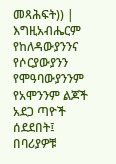መጻሕፍት)) | እግዚአብሔርም የከለዳውያንንና የሶርያውያንን የሞዓባውያንንም የአሞንንም ልጆች አደጋ ጣዮች ሰደደበት፤ በባሪያዎቹ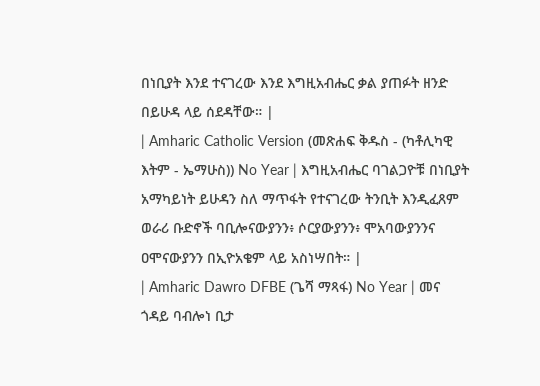በነቢያት እንደ ተናገረው እንደ እግዚአብሔር ቃል ያጠፉት ዘንድ በይሁዳ ላይ ሰደዳቸው። |
| Amharic Catholic Version (መጽሐፍ ቅዱስ - (ካቶሊካዊ እትም - ኤማሁስ)) No Year | እግዚአብሔር ባገልጋዮቹ በነቢያት አማካይነት ይሁዳን ስለ ማጥፋት የተናገረው ትንቢት እንዲፈጸም ወራሪ ቡድኖች ባቢሎናውያንን፥ ሶርያውያንን፥ ሞአባውያንንና ዐሞናውያንን በኢዮአቄም ላይ አስነሣበት። |
| Amharic Dawro DFBE (ጌሻ ማጻፋ) No Year | መና ጎዳይ ባብሎነ ቢታ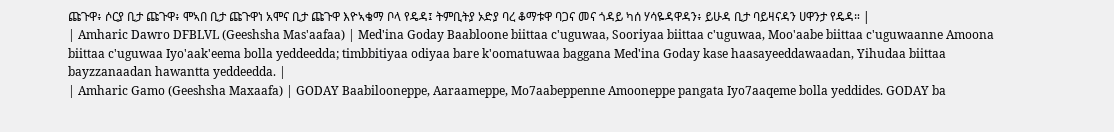ጩጉዋ፥ ሶርያ ቢታ ጩጉዋ፥ ሞኣበ ቢታ ጩጉዋነ አሞና ቢታ ጩጉዋ እዮኣቄማ ቦላ የዴዳ፤ ትምቢትያ ኦድያ ባረ ቆማቱዋ ባጋና መና ጎዳይ ካሰ ሃሳዬዳዋዳን፥ ይሁዳ ቢታ ባይዛናዳን ሀዋንታ የዴዳ። |
| Amharic Dawro DFBLVL (Geeshsha Mas'aafaa) | Med'ina Goday Baabloone biittaa c'uguwaa, Sooriyaa biittaa c'uguwaa, Moo'aabe biittaa c'uguwaanne Amoona biittaa c'uguwaa Iyo'aak'eema bolla yeddeedda; timbbitiyaa odiyaa bare k'oomatuwaa baggana Med'ina Goday kase haasayeeddawaadan, Yihudaa biittaa bayzzanaadan hawantta yeddeedda. |
| Amharic Gamo (Geeshsha Maxaafa) | GODAY Baabilooneppe, Aaraameppe, Mo7aabeppenne Amooneppe pangata Iyo7aaqeme bolla yeddides. GODAY ba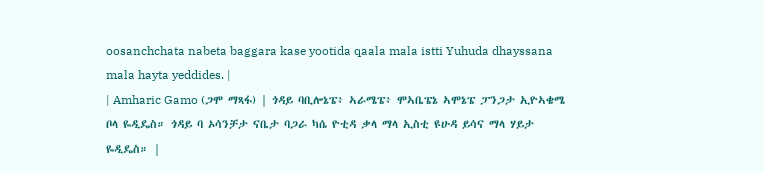oosanchchata nabeta baggara kase yootida qaala mala istti Yuhuda dhayssana mala hayta yeddides. |
| Amharic Gamo (ጋሞ ማጻፋ) | ጎዳይ ባቢሎኔፔ፥ ኣራሜፔ፥ ሞኣቤፔኔ ኣሞኔፔ ፓንጋታ ኢዮኣቄሜ ቦላ ዬዲዴስ። ጎዳይ ባ ኦሳንቻታ ናቤታ ባጋራ ካሴ ዮቲዳ ቃላ ማላ ኢስቲ ዩሁዳ ይሳና ማላ ሃይታ ዬዲዴስ። |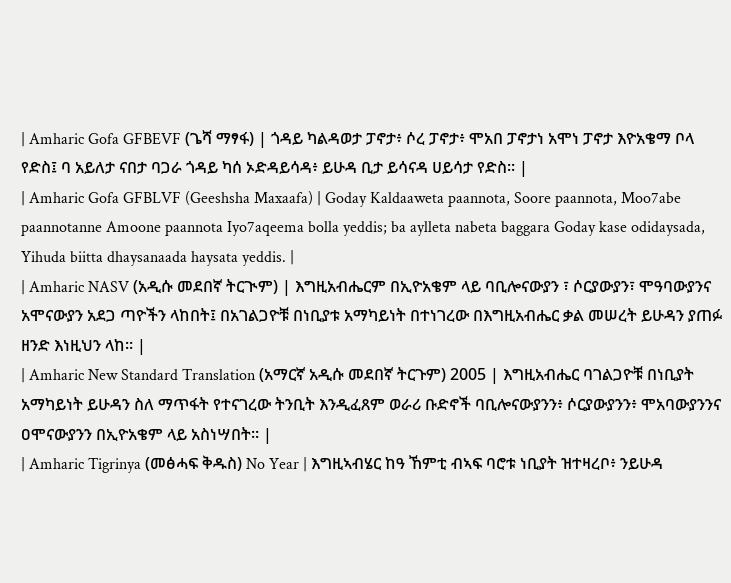| Amharic Gofa GFBEVF (ጌሻ ማፃፋ) | ጎዳይ ካልዳወታ ፓኖታ፥ ሶረ ፓኖታ፥ ሞአበ ፓኖታነ አሞነ ፓኖታ እዮአቄማ ቦላ የድስ፤ ባ አይለታ ናበታ ባጋራ ጎዳይ ካሰ ኦድዳይሳዳ፥ ይሁዳ ቢታ ይሳናዳ ሀይሳታ የድስ። |
| Amharic Gofa GFBLVF (Geeshsha Maxaafa) | Goday Kaldaaweta paannota, Soore paannota, Moo7abe paannotanne Amoone paannota Iyo7aqeema bolla yeddis; ba aylleta nabeta baggara Goday kase odidaysada, Yihuda biitta dhaysanaada haysata yeddis. |
| Amharic NASV (አዲሱ መደበኛ ትርጒም) | እግዚአብሔርም በኢዮአቄም ላይ ባቢሎናውያን ፣ ሶርያውያን፣ ሞዓባውያንና አሞናውያን አደጋ ጣዮችን ላከበት፤ በአገልጋዮቹ በነቢያቱ አማካይነት በተነገረው በእግዚአብሔር ቃል መሠረት ይሁዳን ያጠፉ ዘንድ እነዚህን ላከ። |
| Amharic New Standard Translation (አማርኛ አዲሱ መደበኛ ትርጉም) 2005 | እግዚአብሔር ባገልጋዮቹ በነቢያት አማካይነት ይሁዳን ስለ ማጥፋት የተናገረው ትንቢት እንዲፈጸም ወራሪ ቡድኖች ባቢሎናውያንን፥ ሶርያውያንን፥ ሞአባውያንንና ዐሞናውያንን በኢዮአቄም ላይ አስነሣበት። |
| Amharic Tigrinya (መፅሓፍ ቅዱስ) No Year | እግዚኣብሄር ከዓ ኸምቲ ብኣፍ ባሮቱ ነቢያት ዝተዛረቦ፥ ንይሁዳ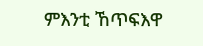ምእንቲ ኸጥፍእዋ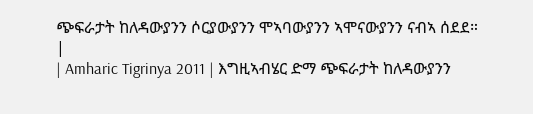ጭፍራታት ከለዳውያንን ሶርያውያንን ሞኣባውያንን ኣሞናውያንን ናብኣ ሰደደ። |
| Amharic Tigrinya 2011 | እግዚኣብሄር ድማ ጭፍራታት ከለዳውያንን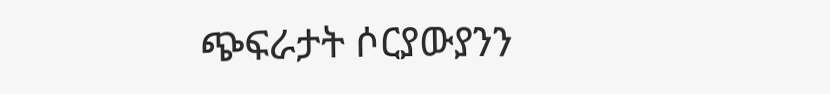ጭፍራታት ሶርያውያንን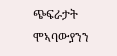ጭፍራታት ሞኣባውያንን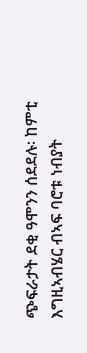ጭፍራታት ደቂ ዓሞንን ሰደደሉ፡ ከምቲ እግዚኣብሄር ብኣፍ ባሮቱ ነብያት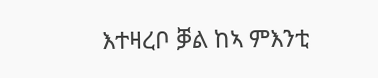እተዛረቦ ቓል ከኣ ምእንቲ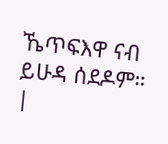ኼጥፍእዋ ናብ ይሁዳ ሰደዶም። |